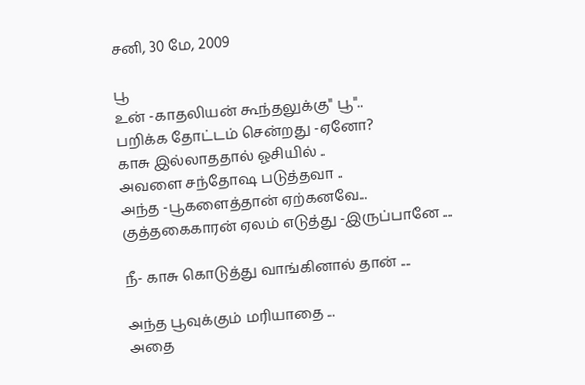சனி, 30 மே, 2009

பூ
உன் -காதலியன் கூந்தலுக்கு" பூ"..
பறிக்க தோட்டம் சென்றது -ஏனோ?
காசு இல்லாததால் ஓசியில் ..
அவளை சந்தோஷ படுத்தவா ..
அந்த -பூகளைத்தான் ஏற்கனவே...
குத்தகைகாரன் ஏலம் எடுத்து -இருப்பானே ....

நீ- காசு கொடுத்து வாங்கினால் தான் ....

அந்த பூவுக்கும் மரியாதை ...
அதை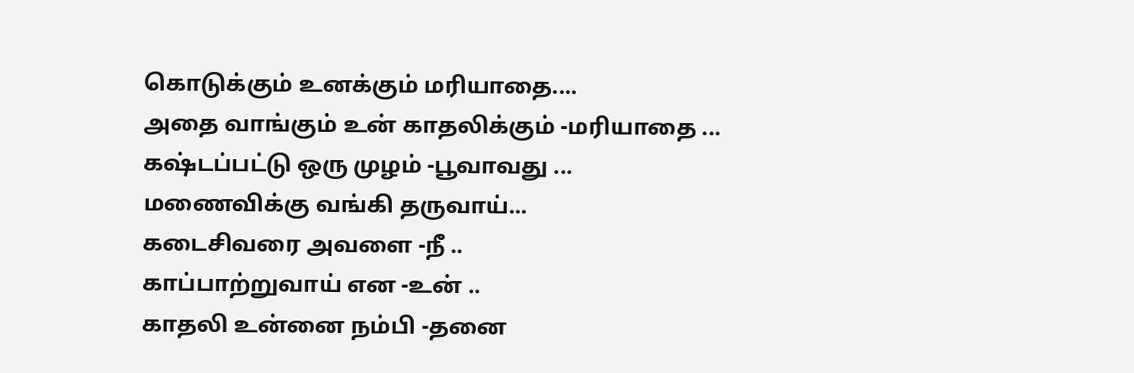கொடுக்கும் உனக்கும் மரியாதை....
அதை வாங்கும் உன் காதலிக்கும் -மரியாதை ...
கஷ்டப்பட்டு ஒரு முழம் -பூவாவது ...
மணைவிக்கு வங்கி தருவாய்...
கடைசிவரை அவளை -நீ ..
காப்பாற்றுவாய் என -உன் ..
காதலி உன்னை நம்பி -தனை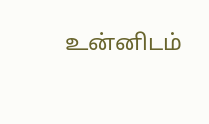உன்னிடம்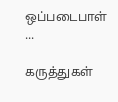ஒப்படைபாள் ...

கருத்துகள்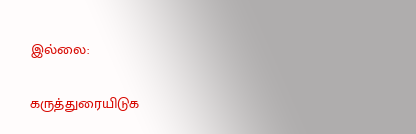இல்லை:

கருத்துரையிடுக